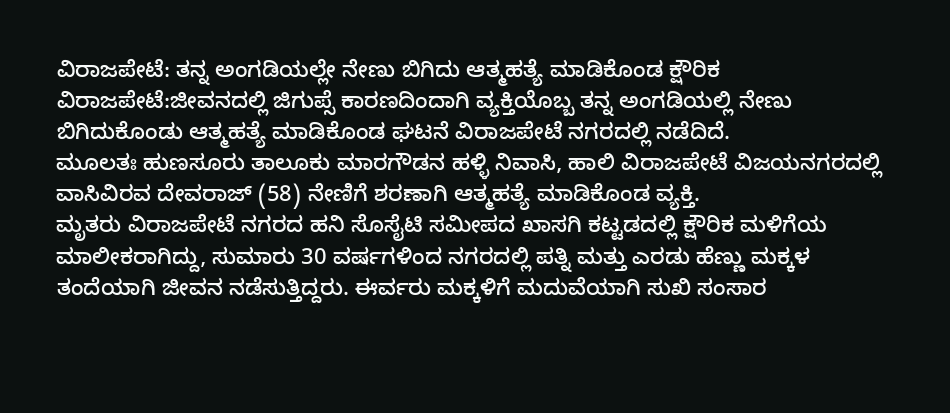ವಿರಾಜಪೇಟೆ: ತನ್ನ ಅಂಗಡಿಯಲ್ಲೇ ನೇಣು ಬಿಗಿದು ಆತ್ಮಹತ್ಯೆ ಮಾಡಿಕೊಂಡ ಕ್ಷೌರಿಕ
ವಿರಾಜಪೇಟೆ:ಜೀವನದಲ್ಲಿ ಜಿಗುಪ್ಸೆ ಕಾರಣದಿಂದಾಗಿ ವ್ಯಕ್ತಿಯೊಬ್ಬ ತನ್ನ ಅಂಗಡಿಯಲ್ಲಿ ನೇಣು ಬಿಗಿದುಕೊಂಡು ಆತ್ಮಹತ್ಯೆ ಮಾಡಿಕೊಂಡ ಘಟನೆ ವಿರಾಜಪೇಟೆ ನಗರದಲ್ಲಿ ನಡೆದಿದೆ.
ಮೂಲತಃ ಹುಣಸೂರು ತಾಲೂಕು ಮಾರಗೌಡನ ಹಳ್ಳಿ ನಿವಾಸಿ, ಹಾಲಿ ವಿರಾಜಪೇಟೆ ವಿಜಯನಗರದಲ್ಲಿ ವಾಸಿವಿರವ ದೇವರಾಜ್ (58) ನೇಣಿಗೆ ಶರಣಾಗಿ ಆತ್ಮಹತ್ಯೆ ಮಾಡಿಕೊಂಡ ವ್ಯಕ್ತಿ.
ಮೃತರು ವಿರಾಜಪೇಟೆ ನಗರದ ಹನಿ ಸೊಸೈಟಿ ಸಮೀಪದ ಖಾಸಗಿ ಕಟ್ಟಡದಲ್ಲಿ ಕ್ಷೌರಿಕ ಮಳಿಗೆಯ ಮಾಲೀಕರಾಗಿದ್ದು, ಸುಮಾರು 30 ವರ್ಷಗಳಿಂದ ನಗರದಲ್ಲಿ ಪತ್ನಿ ಮತ್ತು ಎರಡು ಹೆಣ್ಣು ಮಕ್ಕಳ ತಂದೆಯಾಗಿ ಜೀವನ ನಡೆಸುತ್ತಿದ್ದರು. ಈರ್ವರು ಮಕ್ಕಳಿಗೆ ಮದುವೆಯಾಗಿ ಸುಖಿ ಸಂಸಾರ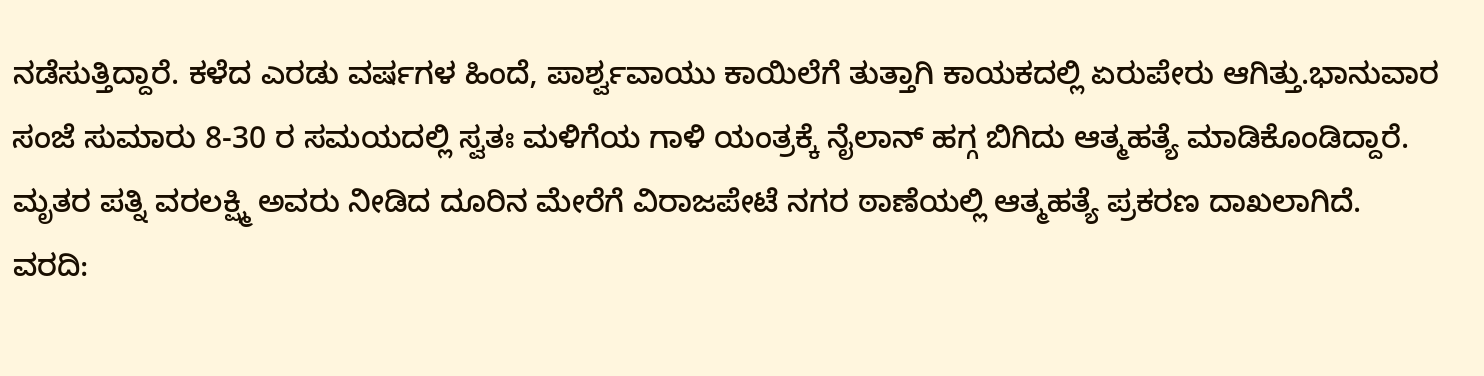ನಡೆಸುತ್ತಿದ್ದಾರೆ. ಕಳೆದ ಎರಡು ವರ್ಷಗಳ ಹಿಂದೆ, ಪಾರ್ಶ್ವವಾಯು ಕಾಯಿಲೆಗೆ ತುತ್ತಾಗಿ ಕಾಯಕದಲ್ಲಿ ಏರುಪೇರು ಆಗಿತ್ತು.ಭಾನುವಾರ ಸಂಜೆ ಸುಮಾರು 8-30 ರ ಸಮಯದಲ್ಲಿ ಸ್ವತಃ ಮಳಿಗೆಯ ಗಾಳಿ ಯಂತ್ರಕ್ಕೆ ನೈಲಾನ್ ಹಗ್ಗ ಬಿಗಿದು ಆತ್ಮಹತ್ಯೆ ಮಾಡಿಕೊಂಡಿದ್ದಾರೆ. ಮೃತರ ಪತ್ನಿ ವರಲಕ್ಷ್ಮಿ ಅವರು ನೀಡಿದ ದೂರಿನ ಮೇರೆಗೆ ವಿರಾಜಪೇಟೆ ನಗರ ಠಾಣೆಯಲ್ಲಿ ಆತ್ಮಹತ್ಯೆ ಪ್ರಕರಣ ದಾಖಲಾಗಿದೆ.
ವರದಿ: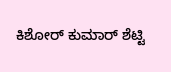ಕಿಶೋರ್ ಕುಮಾರ್ ಶೆಟ್ಟಿ